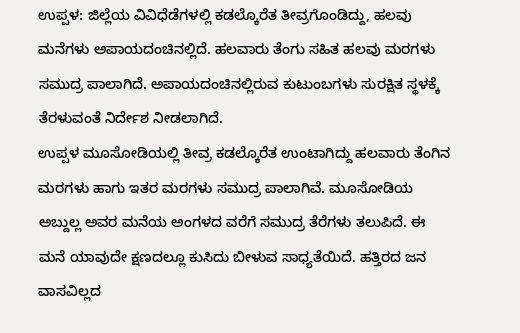ಉಪ್ಪಳ: ಜಿಲ್ಲೆಯ ವಿವಿಧೆಡೆಗಳಲ್ಲಿ ಕಡಲ್ಕೊರೆತ ತೀವ್ರಗೊಂಡಿದ್ದು, ಹಲವು ಮನೆಗಳು ಅಪಾಯದಂಚಿನಲ್ಲಿದೆ. ಹಲವಾರು ತೆಂಗು ಸಹಿತ ಹಲವು ಮರಗಳು ಸಮುದ್ರ ಪಾಲಾಗಿದೆ. ಅಪಾಯದಂಚಿನಲ್ಲಿರುವ ಕುಟುಂಬಗಳು ಸುರಕ್ಷಿತ ಸ್ಥಳಕ್ಕೆ ತೆರಳುವಂತೆ ನಿರ್ದೇಶ ನೀಡಲಾಗಿದೆ.
ಉಪ್ಪಳ ಮೂಸೋಡಿಯಲ್ಲಿ ತೀವ್ರ ಕಡಲ್ಕೊರೆತ ಉಂಟಾಗಿದ್ದು ಹಲವಾರು ತೆಂಗಿನ ಮರಗಳು ಹಾಗು ಇತರ ಮರಗಳು ಸಮುದ್ರ ಪಾಲಾಗಿವೆ. ಮೂಸೋಡಿಯ ಅಬ್ದುಲ್ಲ ಅವರ ಮನೆಯ ಅಂಗಳದ ವರೆಗೆ ಸಮುದ್ರ ತೆರೆಗಳು ತಲುಪಿದೆ. ಈ ಮನೆ ಯಾವುದೇ ಕ್ಷಣದಲ್ಲೂ ಕುಸಿದು ಬೀಳುವ ಸಾಧ್ಯತೆಯಿದೆ. ಹತ್ತಿರದ ಜನ ವಾಸವಿಲ್ಲದ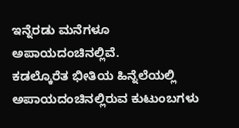ಇನ್ನೆರಡು ಮನೆಗಳೂ ಅಪಾಯದಂಚಿನಲ್ಲಿವೆ.
ಕಡಲ್ಕೊರೆತ ಭೀತಿಯ ಹಿನ್ನೆಲೆಯಲ್ಲಿ ಅಪಾಯದಂಚಿನಲ್ಲಿರುವ ಕುಟುಂಬಗಳು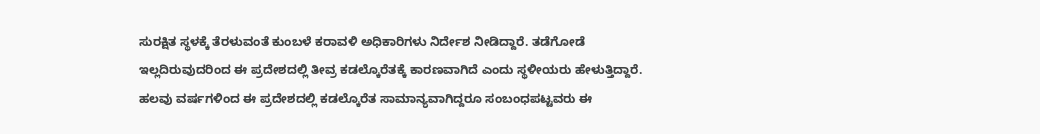ಸುರಕ್ಷಿತ ಸ್ಥಳಕ್ಕೆ ತೆರಳುವಂತೆ ಕುಂಬಳೆ ಕರಾವಳಿ ಅಧಿಕಾರಿಗಳು ನಿರ್ದೇಶ ನೀಡಿದ್ದಾರೆ. ತಡೆಗೋಡೆ ಇಲ್ಲದಿರುವುದರಿಂದ ಈ ಪ್ರದೇಶದಲ್ಲಿ ತೀವ್ರ ಕಡಲ್ಕೊರೆತಕ್ಕೆ ಕಾರಣವಾಗಿದೆ ಎಂದು ಸ್ಥಳೀಯರು ಹೇಳುತ್ತಿದ್ದಾರೆ. ಹಲವು ವರ್ಷಗಳಿಂದ ಈ ಪ್ರದೇಶದಲ್ಲಿ ಕಡಲ್ಕೊರೆತ ಸಾಮಾನ್ಯವಾಗಿದ್ದರೂ ಸಂಬಂಧಪಟ್ಟವರು ಈ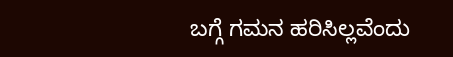ಬಗ್ಗೆ ಗಮನ ಹರಿಸಿಲ್ಲವೆಂದು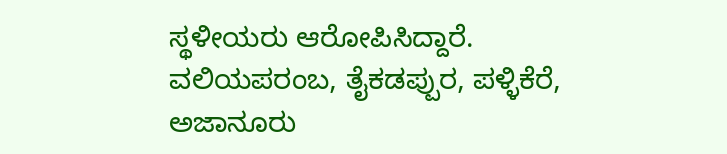ಸ್ಥಳೀಯರು ಆರೋಪಿಸಿದ್ದಾರೆ.
ವಲಿಯಪರಂಬ, ತೈಕಡಪ್ಪುರ, ಪಳ್ಳಿಕೆರೆ, ಅಜಾನೂರು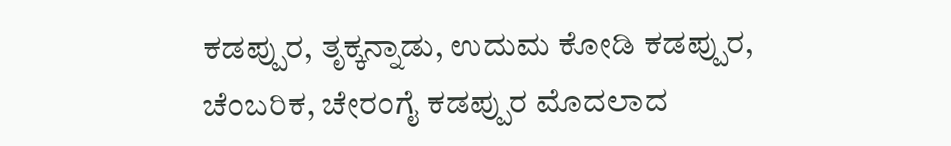ಕಡಪ್ಪುರ, ತೃಕ್ಕನ್ನಾಡು, ಉದುಮ ಕೋಡಿ ಕಡಪ್ಪುರ, ಚೆಂಬರಿಕ, ಚೇರಂಗೈ ಕಡಪ್ಪುರ ಮೊದಲಾದ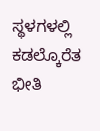ಸ್ಥಳಗಳಲ್ಲಿ ಕಡಲ್ಕೊರೆತ ಭೀತಿ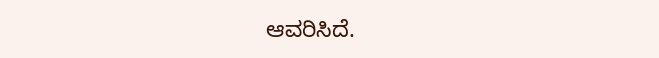ಆವರಿಸಿದೆ.